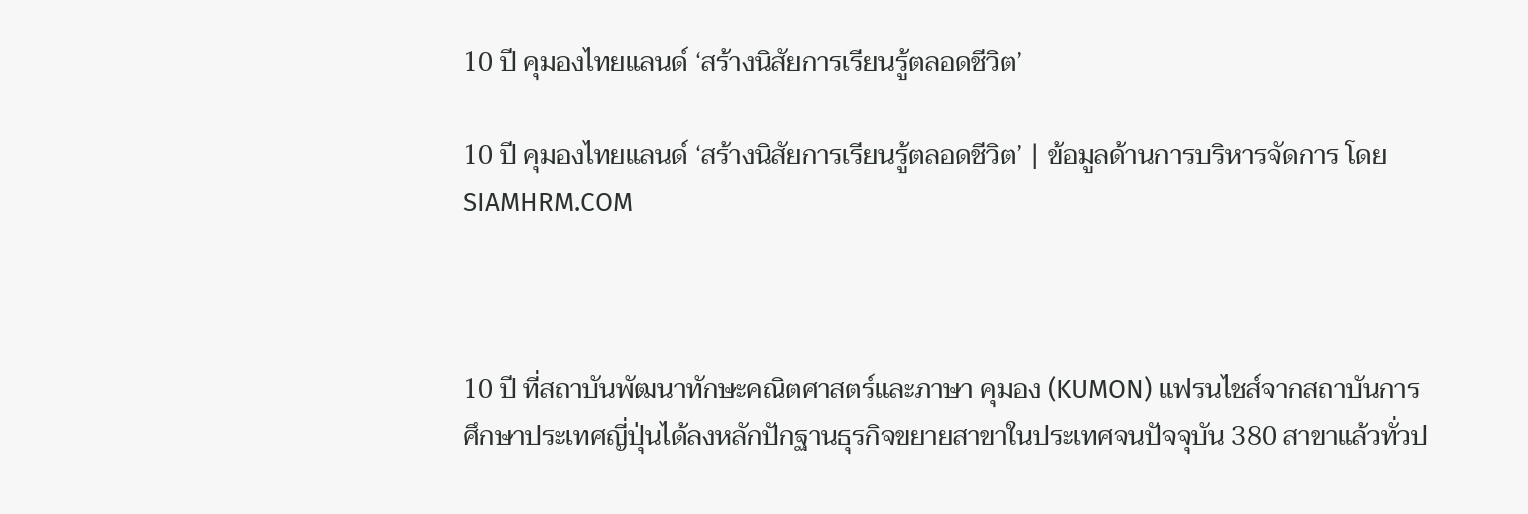10 ปี คุมองไทยแลนด์ ‘สร้างนิสัยการเรียนรู้ตลอดชีวิต’

10 ปี คุมองไทยแลนด์ ‘สร้างนิสัยการเรียนรู้ตลอดชีวิต’ | ข้อมูลด้านการบริหารจัดการ โดย SIAMHRM.COM



10 ปี ที่สถาบันพัฒนาทักษะคณิตศาสตร์และภาษา คุมอง (KUMON) แฟรนไชส์จากสถาบันการศึกษาประเทศญี่ปุ่นได้ลงหลักปักฐานธุรกิจขยายสาขาในประเทศจนปัจจุบัน 380 สาขาแล้วทั่วป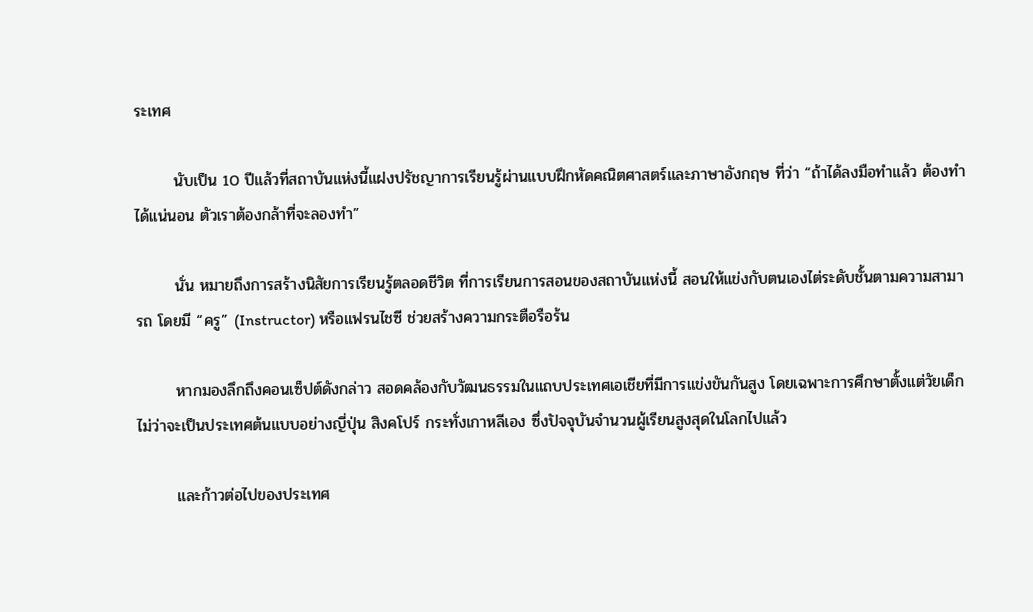ระเทศ

       นับเป็น 10 ปีแล้วที่สถาบันแห่งนี้แฝงปรัชญาการเรียนรู้ผ่านแบบฝึกหัดคณิตศาสตร์และภาษาอังกฤษ ที่ว่า “ถ้าได้ลงมือทำแล้ว ต้องทำได้แน่นอน ตัวเราต้องกล้าที่จะลองทำ”

       นั่น หมายถึงการสร้างนิสัยการเรียนรู้ตลอดชีวิต ที่การเรียนการสอนของสถาบันแห่งนี้ สอนให้แข่งกับตนเองไต่ระดับชั้นตามความสามารถ โดยมี “ครู” (Instructor) หรือแฟรนไชซี ช่วยสร้างความกระตือรือร้น

       หากมองลึกถึงคอนเซ็ปต์ดังกล่าว สอดคล้องกับวัฒนธรรมในแถบประเทศเอเชียที่มีการแข่งขันกันสูง โดยเฉพาะการศึกษาตั้งแต่วัยเด็ก ไม่ว่าจะเป็นประเทศต้นแบบอย่างญี่ปุ่น สิงคโปร์ กระทั่งเกาหลีเอง ซึ่งปัจจุบันจำนวนผู้เรียนสูงสุดในโลกไปแล้ว

       และก้าวต่อไปของประเทศ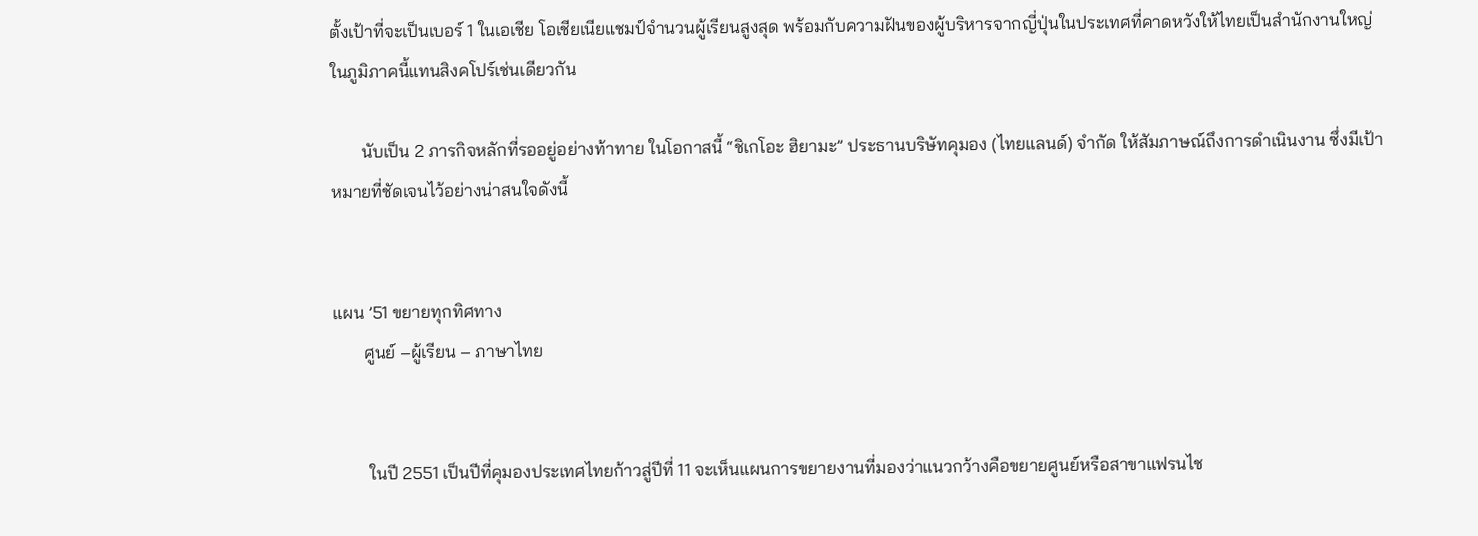ตั้งเป้าที่จะเป็นเบอร์ 1 ในเอเชีย โอเชียเนียแชมป์จำนวนผู้เรียนสูงสุด พร้อมกับความฝันของผู้บริหารจากญี่ปุ่นในประเทศที่คาดหวังให้ไทยเป็นสำนักงานใหญ่ในภูมิภาคนี้แทนสิงคโปร์เช่นเดียวกัน

       นับเป็น 2 ภารกิจหลักที่รออยู่อย่างท้าทาย ในโอกาสนี้ “ชิเกโอะ ฮิยามะ” ประธานบริษัทคุมอง (ไทยแลนด์) จำกัด ให้สัมภาษณ์ถึงการดำเนินงาน ซึ่งมีเป้าหมายที่ชัดเจนไว้อย่างน่าสนใจดังนี้


แผน ’51 ขยายทุกทิศทาง
       ศูนย์ –ผู้เรียน – ภาษาไทย


        ในปี 2551 เป็นปีที่คุมองประเทศไทยก้าวสู่ปีที่ 11 จะเห็นแผนการขยายงานที่มองว่าแนวกว้างคือขยายศูนย์หรือสาขาแฟรนไช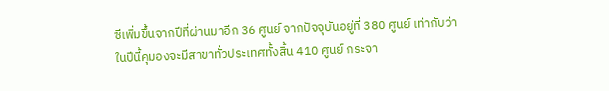ซีเพิ่มขึ้นจากปีที่ผ่านมาอีก 36 ศูนย์ จากปัจจุบันอยู่ที่ 380 ศูนย์ เท่ากับว่าในปีนี้คุมองจะมีสาขาทั่วประเทศทั้งสิ้น 410 ศูนย์ กระจา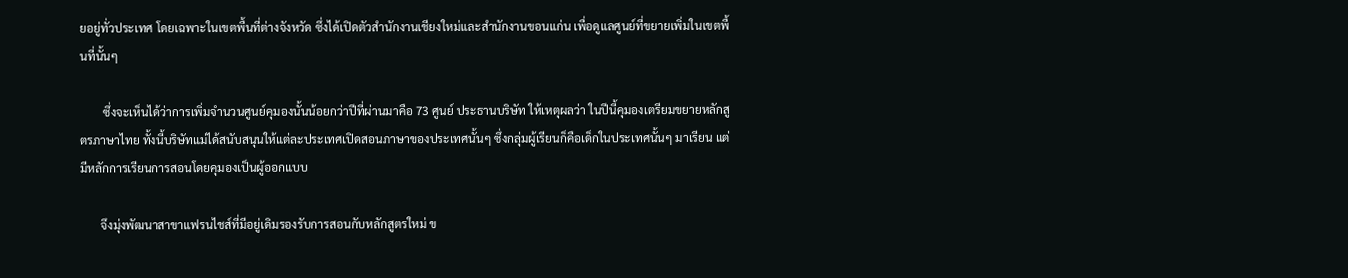ยอยู่ทั่วประเทศ โดยเฉพาะในเขตพื้นที่ต่างจังหวัด ซึ่งได้เปิดตัวสำนักงานเชียงใหม่และสำนักงานขอนแก่น เพื่อดูแลศูนย์ที่ขยายเพิ่มในเขตพื้นที่นั้นๆ

        ซึ่งจะเห็นได้ว่าการเพิ่มจำนวนศูนย์คุมองนั้นน้อยกว่าปีที่ผ่านมาคือ 73 ศูนย์ ประธานบริษัท ให้เหตุผลว่า ในปีนี้คุมองเตรียมขยายหลักสูตรภาษาไทย ทั้งนี้บริษัทแม่ได้สนับสนุนให้แต่ละประเทศเปิดสอนภาษาของประเทศนั้นๆ ซึ่งกลุ่มผู้เรียนก็คือเด็กในประเทศนั้นๆ มาเรียน แต่มีหลักการเรียนการสอนโดยคุมองเป็นผู้ออกแบบ

       จึงมุ่งพัฒนาสาขาแฟรนไชส์ที่มีอยู่เดิมรองรับการสอนกับหลักสูตรใหม่ ข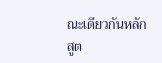ณะเดียวกันหลักสูต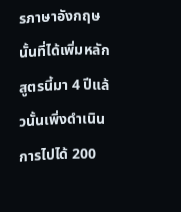รภาษาอังกฤษนั้นที่ได้เพิ่มหลักสูตรนี้มา 4 ปีแล้วนั้นเพิ่งดำเนินการไปได้ 200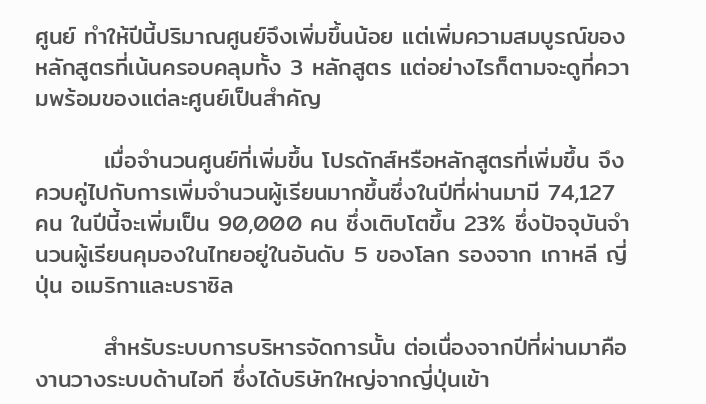ศูนย์ ทำให้ปีนี้ปริมาณศูนย์จึงเพิ่มขึ้นน้อย แต่เพิ่มความสมบูรณ์ของหลักสูตรที่เน้นครอบคลุมทั้ง 3 หลักสูตร แต่อย่างไรก็ตามจะดูที่ความพร้อมของแต่ละศูนย์เป็นสำคัญ

        เมื่อจำนวนศูนย์ที่เพิ่มขึ้น โปรดักส์หรือหลักสูตรที่เพิ่มขึ้น จึงควบคู่ไปกับการเพิ่มจำนวนผู้เรียนมากขึ้นซึ่งในปีที่ผ่านมามี 74,127 คน ในปีนี้จะเพิ่มเป็น 90,000 คน ซึ่งเติบโตขึ้น 23% ซึ่งปัจจุบันจำนวนผู้เรียนคุมองในไทยอยู่ในอันดับ 5 ของโลก รองจาก เกาหลี ญี่ปุ่น อเมริกาและบราซิล

        สำหรับระบบการบริหารจัดการนั้น ต่อเนื่องจากปีที่ผ่านมาคืองานวางระบบด้านไอที ซึ่งได้บริษัทใหญ่จากญี่ปุ่นเข้า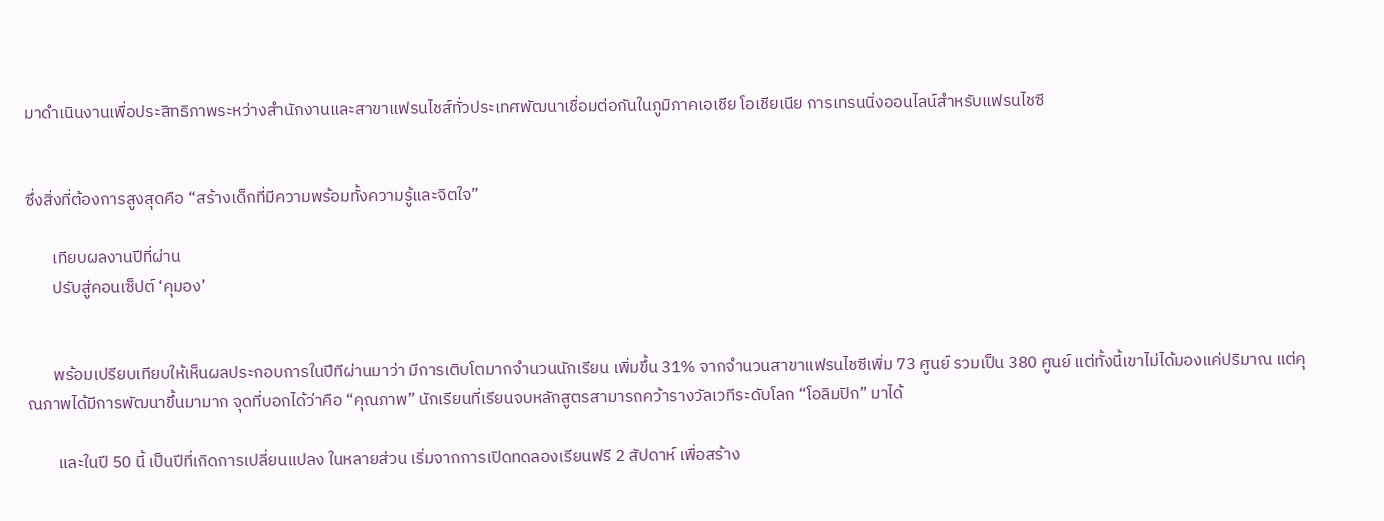มาดำเนินงานเพื่อประสิทธิภาพระหว่างสำนักงานและสาขาแฟรนไชส์ทั่วประเทศพัฒนาเชื่อมต่อกันในภูมิภาคเอเชีย โอเชียเนีย การเทรนนิ่งออนไลน์สำหรับแฟรนไชซี


ซึ่งสิ่งที่ต้องการสูงสุดคือ “สร้างเด็กที่มีความพร้อมทั้งความรู้และจิตใจ”

       เทียบผลงานปีที่ผ่าน
       ปรับสู่คอนเซ็ปต์ ‘คุมอง’


       พร้อมเปรียบเทียบให้เห็นผลประกอบการในปีทีผ่านมาว่า มีการเติบโตมากจำนวนนักเรียน เพิ่มขึ้น 31% จากจำนวนสาขาแฟรนไชซีเพิ่ม 73 ศูนย์ รวมเป็น 380 ศูนย์ แต่ทั้งนี้เขาไม่ได้มองแค่ปริมาณ แต่คุณภาพได้มีการพัฒนาขึ้นมามาก จุดที่บอกได้ว่าคือ “คุณภาพ” นักเรียนที่เรียนจบหลักสูตรสามารถคว้ารางวัลเวทีระดับโลก “โอลิมปิก” มาได้

        และในปี 50 นี้ เป็นปีที่เกิดการเปลี่ยนแปลง ในหลายส่วน เริ่มจากการเปิดทดลองเรียนฟรี 2 สัปดาห์ เพื่อสร้าง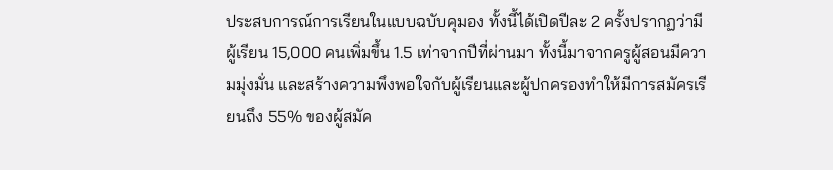ประสบการณ์การเรียนในแบบฉบับคุมอง ทั้งนี้ได้เปิดปีละ 2 ครั้งปรากฏว่ามีผู้เรียน 15,000 คนเพิ่มขึ้น 1.5 เท่าจากปีที่ผ่านมา ทั้งนี้มาจากครูผู้สอนมีความมุ่งมั่น และสร้างความพึงพอใจกับผู้เรียนและผู้ปกครองทำให้มีการสมัครเรียนถึง 55% ของผู้สมัค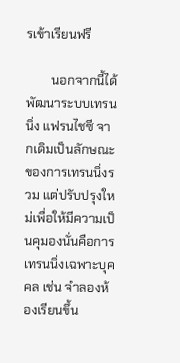รเข้าเรียนฟรี

        นอกจากนี้ได้พัฒนาระบบเทรนนิ่ง แฟรนไชซี จากเดิมเป็นลักษณะของการเทรนนิ่งรวม แต่ปรับปรุงใหม่เพื่อให้มีความเป็นคุมองนั่นคือการเทรนนิ่งเฉพาะบุคคล เช่น จำลองห้องเรียนขึ้น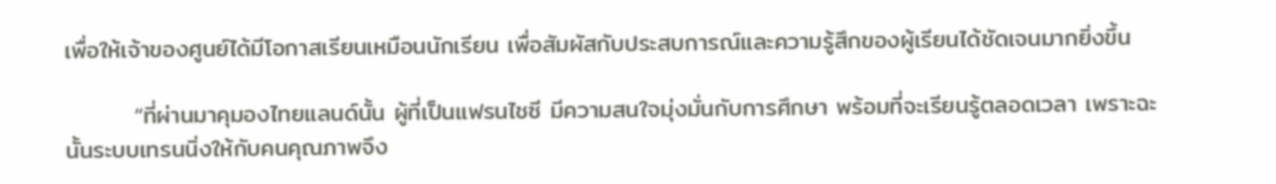เพื่อให้เจ้าของศูนย์ได้มีโอกาสเรียนเหมือนนักเรียน เพื่อสัมผัสกับประสบการณ์และความรู้สึกของผู้เรียนได้ชัดเจนมากยิ่งขึ้น

        “ที่ผ่านมาคุมองไทยแลนด์นั้น ผู้ที่เป็นแฟรนไชซี มีความสนใจมุ่งมั่นกับการศึกษา พร้อมที่จะเรียนรู้ตลอดเวลา เพราะฉะนั้นระบบเทรนนิ่งให้กับคนคุณภาพจึง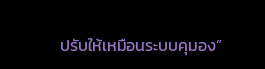ปรับให้เหมือนระบบคุมอง”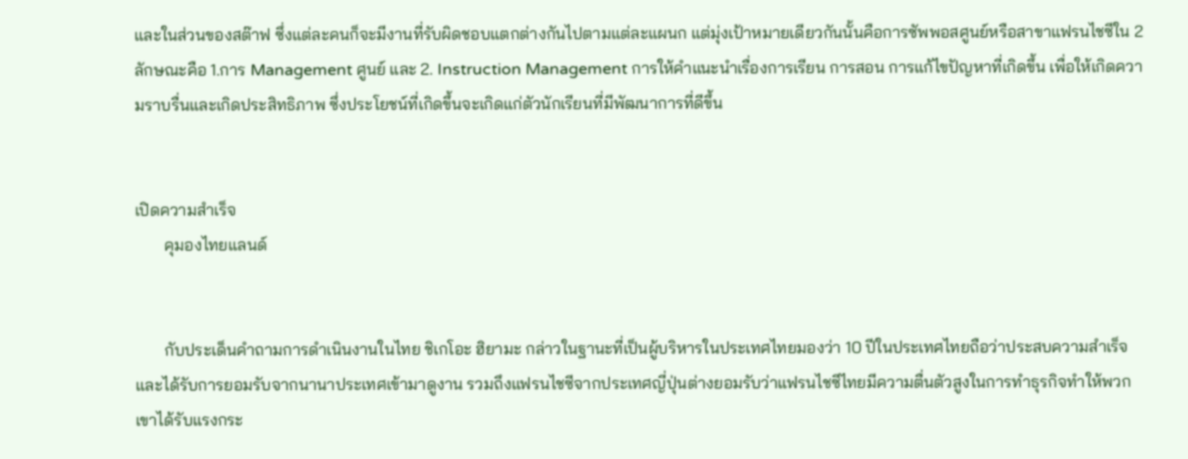และในส่วนของสต๊าฟ ซึ่งแต่ละคนก็จะมีงานที่รับผิดชอบแตกต่างกันไปตามแต่ละแผนก แต่มุ่งเป้าหมายเดียวกันนั้นคือการซัพพอสศูนย์หรือสาขาแฟรนไชซีใน 2 ลักษณะคือ 1.การ Management ศูนย์ และ 2. Instruction Management การให้คำแนะนำเรื่องการเรียน การสอน การแก้ไขปัญหาที่เกิดขึ้น เพื่อให้เกิดความราบรื่นและเกิดประสิทธิภาพ ซึ่งประโยชน์ที่เกิดขึ้นจะเกิดแก่ตัวนักเรียนที่มีพัฒนาการที่ดีขึ้น


เปิดความสำเร็จ
       คุมองไทยแลนด์


       กับประเด็นคำถามการดำเนินงานในไทย ชิเกโอะ ฮิยามะ กล่าวในฐานะที่เป็นผู้บริหารในประเทศไทยมองว่า 10 ปีในประเทศไทยถือว่าประสบความสำเร็จ และได้รับการยอมรับจากนานาประเทศเข้ามาดูงาน รวมถึงแฟรนไชซีจากประเทศญี่ปุ่นต่างยอมรับว่าแฟรนไชซีไทยมีความตื่นตัวสูงในการทำธุรกิจทำให้พวกเขาได้รับแรงกระ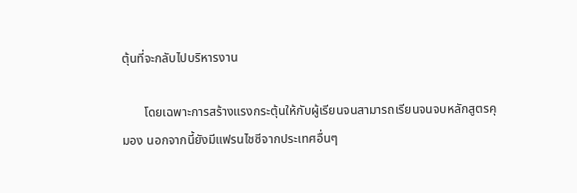ตุ้นที่จะกลับไปบริหารงาน

       โดยเฉพาะการสร้างแรงกระตุ้นให้กับผู้เรียนจนสามารถเรียนจนจบหลักสูตรคุมอง นอกจากนี้ยังมีแฟรนไชซีจากประเทศอื่นๆ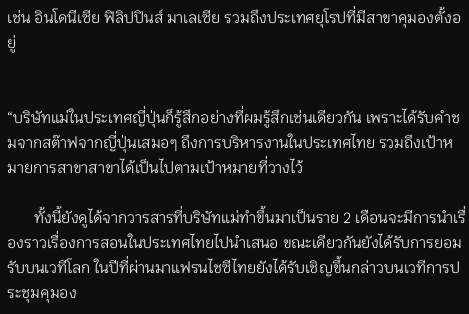เช่น อินโดนีเซีย ฟิลิปปินส์ มาเลเซีย รวมถึงประเทศยุโรปที่มีสาขาคุมองตั้งอยู่


“บริษัทแม่ในประเทศญี่ปุ่นก็รู้สึกอย่างที่ผมรู้สึกเช่นเดียวกัน เพราะได้รับคำชมจากสต๊าฟจากญี่ปุ่นเสมอๆ ถึงการบริหารงานในประเทศไทย รวมถึงเป้าหมายการสาขาสาขาได้เป็นไปตามเป้าหมายที่วางไว้

       ทั้งนี้ยังดูได้จากวารสารที่บริษัทแม่ทำขึ้นมาเป็นราย 2 เดือนจะมีการนำเรื่องราวเรื่องการสอนในประเทศไทยไปนำเสนอ ขณะเดียวกันยังได้รับการยอมรับบนเวทีโลก ในปีที่ผ่านมาแฟรนไชซีไทยยังได้รับเชิญขึ้นกล่าวบนเวทีการประชุมคุมอง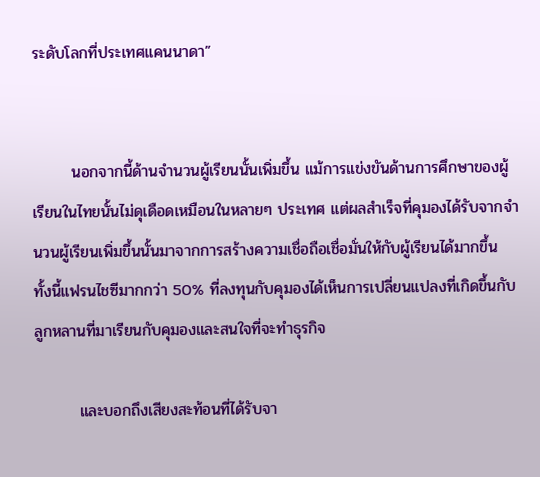ระดับโลกที่ประเทศแคนนาดา”


       นอกจากนี้ด้านจำนวนผู้เรียนนั้นเพิ่มขึ้น แม้การแข่งขันด้านการศึกษาของผู้เรียนในไทยนั้นไม่ดุเดือดเหมือนในหลายๆ ประเทศ แต่ผลสำเร็จที่คุมองได้รับจากจำนวนผู้เรียนเพิ่มขึ้นนั้นมาจากการสร้างความเชื่อถือเชื่อมั่นให้กับผู้เรียนได้มากขึ้น ทั้งนี้แฟรนไชซีมากกว่า 50% ที่ลงทุนกับคุมองได้เห็นการเปลี่ยนแปลงที่เกิดขึ้นกับลูกหลานที่มาเรียนกับคุมองและสนใจที่จะทำธุรกิจ

        และบอกถึงเสียงสะท้อนที่ได้รับจา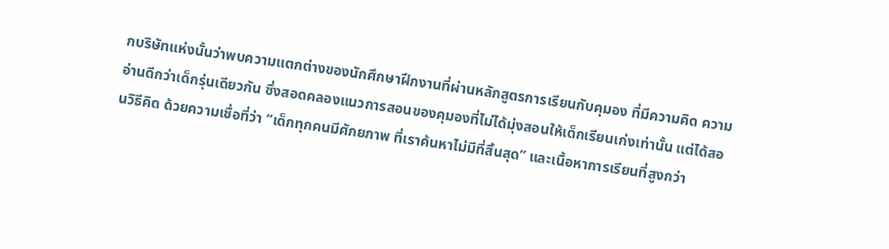กบริษัทแห่งนั้นว่าพบความแตกต่างของนักศึกษาฝึกงานที่ผ่านหลักสูตรการเรียนกับคุมอง ที่มีความคิด ความอ่านดีกว่าเด็กรุ่นเดียวกัน ซึ่งสอดคลองแนวการสอนของคุมองที่ไม่ได้มุ่งสอนให้เด็กเรียนเก่งเท่านั้น แต่ได้สอนวิธีคิด ด้วยความเชื่อที่ว่า “เด็กทุกคนมีศักยภาพ ที่เราค้นหาไม่มีที่สิ้นสุด” และเนื้อหาการเรียนที่สูงกว่า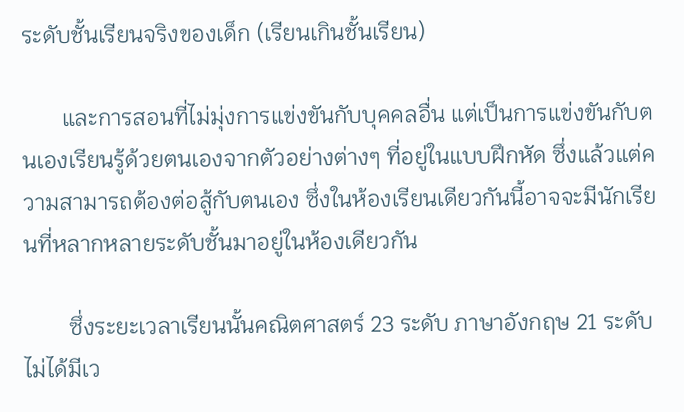ระดับชั้นเรียนจริงของเด็ก (เรียนเกินชั้นเรียน)

       และการสอนที่ไม่มุ่งการแข่งขันกับบุคคลอื่น แต่เป็นการแข่งขันกับตนเองเรียนรู้ด้วยตนเองจากตัวอย่างต่างๆ ที่อยู่ในแบบฝึกหัด ซึ่งแล้วแต่ความสามารถต้องต่อสู้กับตนเอง ซึ่งในห้องเรียนเดียวกันนี้อาจจะมีนักเรียนที่หลากหลายระดับชั้นมาอยู่ในห้องเดียวกัน

        ซึ่งระยะเวลาเรียนนั้นคณิตศาสตร์ 23 ระดับ ภาษาอังกฤษ 21 ระดับ ไม่ได้มีเว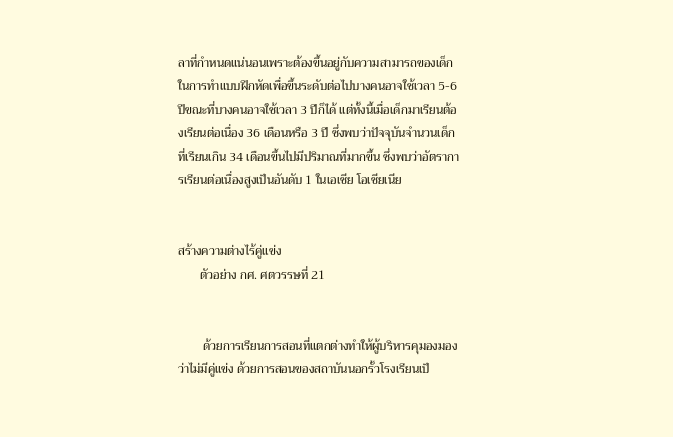ลาที่กำหนดแน่นอนเพราะต้องขึ้นอยู่กับความสามารถของเด็กในการทำแบบฝึกหัดเพื่อขึ้นระดับต่อไปบางคนอาจใช้เวลา 5-6 ปีขณะที่บางคนอาจใช้เวลา 3 ปีก็ได้ แต่ทั้งนี้เมื่อเด็กมาเรียนต้องเรียนต่อเนื่อง 36 เดือนหรือ 3 ปี ซึ่งพบว่าปัจจุบันจำนวนเด็กที่เรียนเกิน 34 เดือนขึ้นไปมีปริมาณที่มากขึ้น ซึ่งพบว่าอัตราการเรียนต่อเนื่องสูงเป็นอันดับ 1 ในเอเชีย โอเชียเนีย


สร้างความต่างไร้คู่แข่ง
       ตัวอย่าง กศ. ศตวรรษที่ 21


        ด้วยการเรียนการสอนที่แตกต่างทำให้ผู้บริหารคุมองมองว่าไม่มีคู่แข่ง ด้วยการสอนของสถาบันนอกรั้วโรงเรียนเป็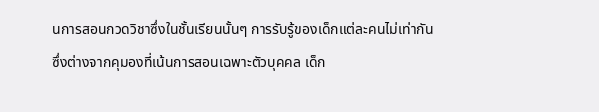นการสอนกวดวิชาซึ่งในชั้นเรียนนั้นๆ การรับรู้ของเด็กแต่ละคนไม่เท่ากัน ซึ่งต่างจากคุมองที่เน้นการสอนเฉพาะตัวบุคคล เด็ก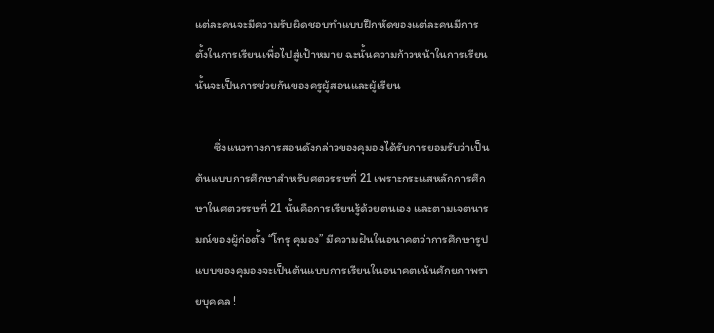แต่ละคนจะมีความรับผิดชอบทำแบบฝึกหัดของแต่ละคนมีการตั้งในการเรียนเพื่อไปสู่เป้าหมาย ฉะนั้นความก้าวหน้าในการเรียนนั้นจะเป็นการช่วยกันของครูผู้สอนและผู้เรียน

       ซึ่งแนวทางการสอนดังกล่าวของคุมองได้รับการยอมรับว่าเป็นต้นแบบการศึกษาสำหรับศตวรรษที่ 21 เพราะกระแสหลักการศึกษาในศตวรรษที่ 21 นั้นคือการเรียนรู้ด้วยตนเอง และตามเจตนารมณ์ของผู้ก่อตั้ง “โทรุ คุมอง” มีความฝันในอนาคตว่าการศึกษารูปแบบของคุมองจะเป็นต้นแบบการเรียนในอนาคตเน้นศักยภาพรายบุคคล !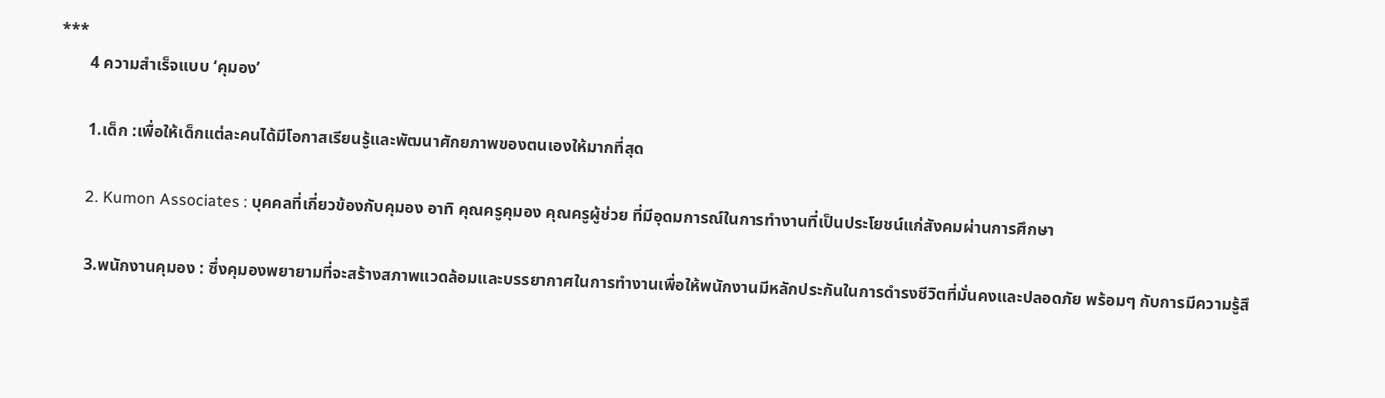***
       4 ความสำเร็จแบบ ‘คุมอง’

       1.เด็ก :เพื่อให้เด็กแต่ละคนได้มีโอกาสเรียนรู้และพัฒนาศักยภาพของตนเองให้มากที่สุด

       2. Kumon Associates : บุคคลที่เกี่ยวข้องกับคุมอง อาทิ คุณครูคุมอง คุณครูผู้ช่วย ที่มีอุดมการณ์ในการทำงานที่เป็นประโยชน์แก่สังคมผ่านการศึกษา

       3.พนักงานคุมอง : ซึ่งคุมองพยายามที่จะสร้างสภาพแวดล้อมและบรรยากาศในการทำงานเพื่อให้พนักงานมีหลักประกันในการดำรงชีวิตที่มั่นคงและปลอดภัย พร้อมๆ กับการมีความรู้สึ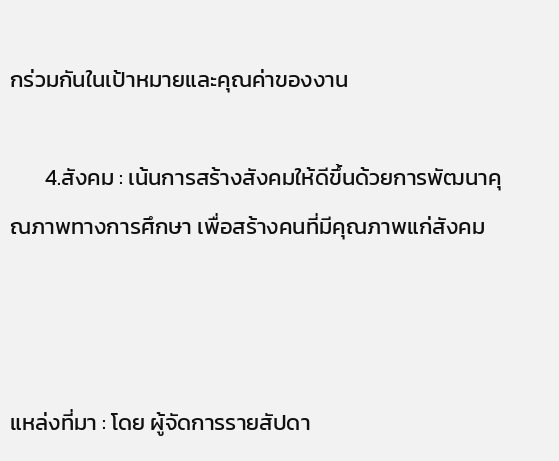กร่วมกันในเป้าหมายและคุณค่าของงาน

       4.สังคม : เน้นการสร้างสังคมให้ดีขึ้นด้วยการพัฒนาคุณภาพทางการศึกษา เพื่อสร้างคนที่มีคุณภาพแก่สังคม



แหล่งที่มา : โดย ผู้จัดการรายสัปดา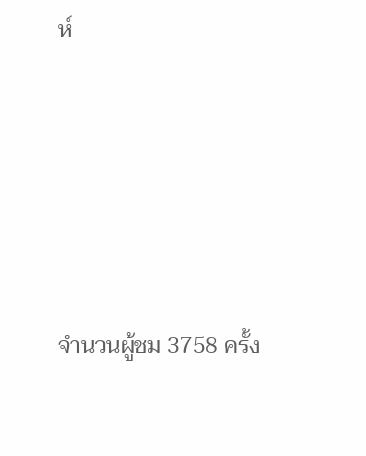ห์





จำนวนผู้ชม 3758 ครั้ง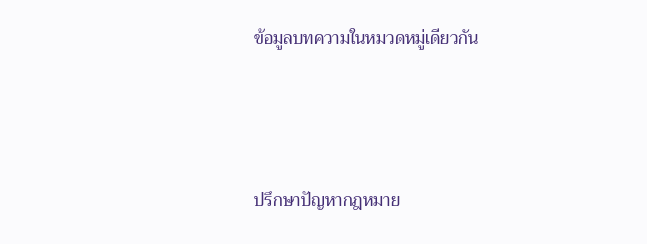ข้อมูลบทความในหมวดหมู่เดียวกัน




ปรึกษาปัญหากฎหมาย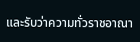และรับว่าความทั่วราชอาณา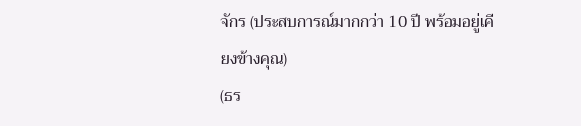จักร (ประสบการณ์มากกว่า 10 ปี พร้อมอยู่เคียงข้างคุณ)
(ธร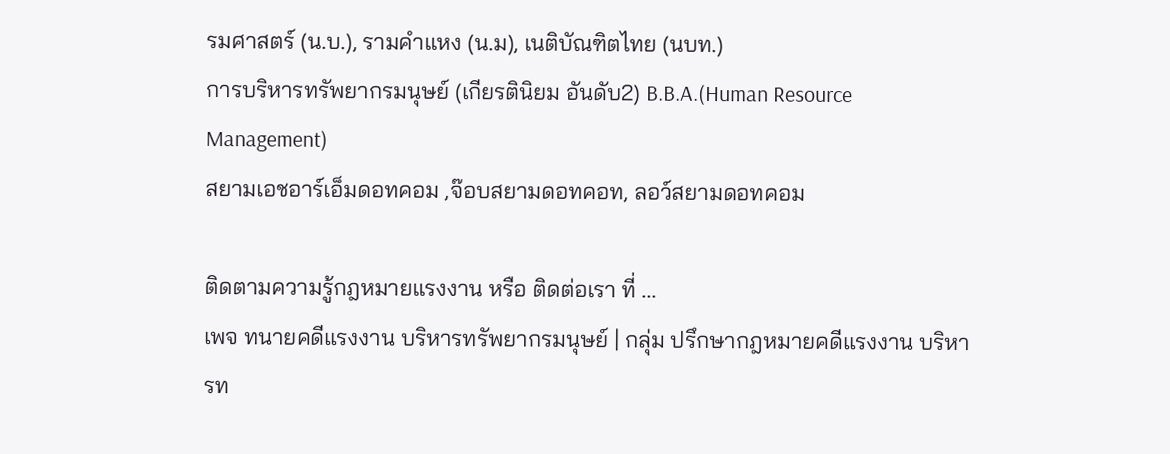รมศาสตร์ (น.บ.), รามคำแหง (น.ม), เนติบัณฑิตไทย (นบท.)
การบริหารทรัพยากรมนุษย์ (เกียรตินิยม อันดับ2) B.B.A.(Human Resource Management)
สยามเอชอาร์เอ็มดอทคอม ,จ๊อบสยามดอทคอท, ลอว์สยามดอทคอม

ติดตามความรู้กฎหมายแรงงาน หรือ ติดต่อเรา ที่ ...
เพจ ทนายคดีแรงงาน บริหารทรัพยากรมนุษย์ | กลุ่ม ปรึกษากฎหมายคดีแรงงาน บริหารท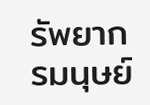รัพยากรมนุษย์